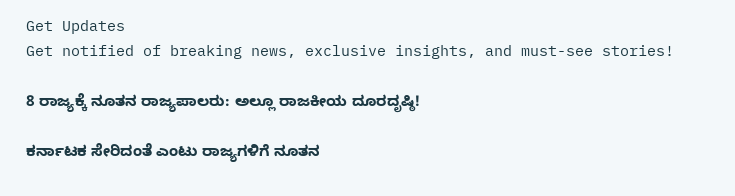Get Updates
Get notified of breaking news, exclusive insights, and must-see stories!

8 ರಾಜ್ಯಕ್ಕೆ ನೂತನ ರಾಜ್ಯಪಾಲರು: ಅಲ್ಲೂ ರಾಜಕೀಯ ದೂರದೃಷ್ಠಿ!

ಕರ್ನಾಟಕ ಸೇರಿದಂತೆ ಎಂಟು ರಾಜ್ಯಗಳಿಗೆ ನೂತನ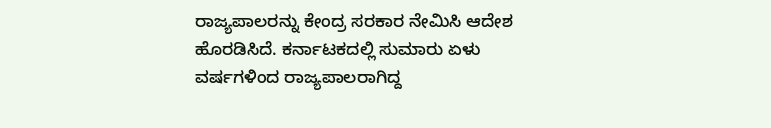ರಾಜ್ಯಪಾಲರನ್ನು ಕೇಂದ್ರ ಸರಕಾರ ನೇಮಿಸಿ ಆದೇಶ ಹೊರಡಿಸಿದೆ. ಕರ್ನಾಟಕದಲ್ಲಿ ಸುಮಾರು ಏಳು ವರ್ಷಗಳಿಂದ ರಾಜ್ಯಪಾಲರಾಗಿದ್ದ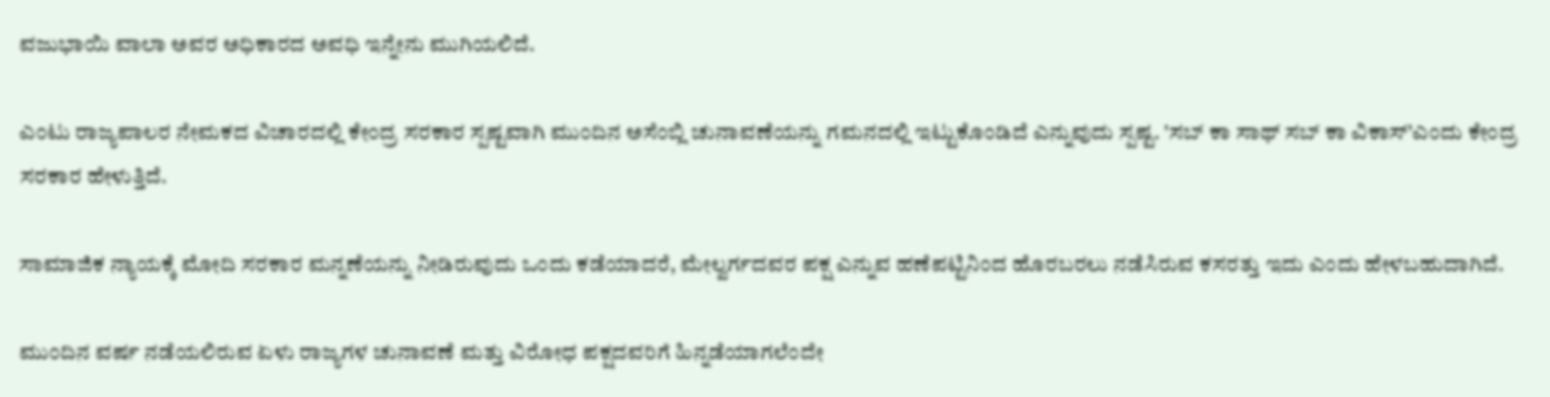ವಜುಭಾಯಿ ವಾಲಾ ಅವರ ಅಧಿಕಾರದ ಅವಧಿ ಇನ್ನೇನು ಮುಗಿಯಲಿದೆ.

ಎಂಟು ರಾಜ್ಯಪಾಲರ ನೇಮಕದ ವಿಚಾರದಲ್ಲಿ ಕೇಂದ್ರ ಸರಕಾರ ಸ್ಪಷ್ಟವಾಗಿ ಮುಂದಿನ ಅಸೆಂಬ್ಲಿ ಚುನಾವಣೆಯನ್ನು ಗಮನದಲ್ಲಿ ಇಟ್ಟುಕೊಂಡಿದೆ ಎನ್ನುವುದು ಸ್ಪಷ್ಟ. 'ಸಬ್ ಕಾ ಸಾಥ್ ಸಬ್ ಕಾ ವಿಕಾಸ್'ಎಂದು ಕೇಂದ್ರ ಸರಕಾರ ಹೇಳುತ್ತಿದೆ.

ಸಾಮಾಜಿಕ ನ್ಯಾಯಕ್ಕೆ ಮೋದಿ ಸರಕಾರ ಮನ್ನಣೆಯನ್ನು ನೀಡಿರುವುದು ಒಂದು ಕಡೆಯಾದರೆ, ಮೇಲ್ವರ್ಗದವರ ಪಕ್ಷ ಎನ್ನುವ ಹಣೆಪಟ್ಟಿನಿಂದ ಹೊರಬರಲು ನಡೆಸಿರುವ ಕಸರತ್ತು ಇದು ಎಂದು ಹೇಳಬಹುದಾಗಿದೆ.

ಮುಂದಿನ ವರ್ಷ ನಡೆಯಲಿರುವ ಏಳು ರಾಜ್ಯಗಳ ಚುನಾವಣೆ ಮತ್ತು ವಿರೋಧ ಪಕ್ಷದವರಿಗೆ ಹಿನ್ನಡೆಯಾಗಲೆಂದೇ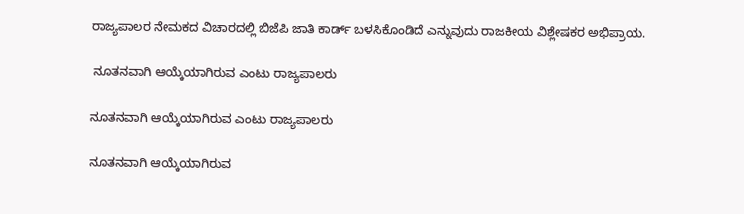ರಾಜ್ಯಪಾಲರ ನೇಮಕದ ವಿಚಾರದಲ್ಲಿ ಬಿಜೆಪಿ ಜಾತಿ ಕಾರ್ಡ್ ಬಳಸಿಕೊಂಡಿದೆ ಎನ್ನುವುದು ರಾಜಕೀಯ ವಿಶ್ಲೇಷಕರ ಅಭಿಪ್ರಾಯ.

 ನೂತನವಾಗಿ ಆಯ್ಕೆಯಾಗಿರುವ ಎಂಟು ರಾಜ್ಯಪಾಲರು

ನೂತನವಾಗಿ ಆಯ್ಕೆಯಾಗಿರುವ ಎಂಟು ರಾಜ್ಯಪಾಲರು

ನೂತನವಾಗಿ ಆಯ್ಕೆಯಾಗಿರುವ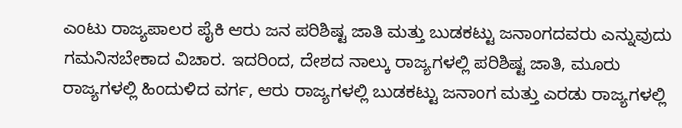ಎಂಟು ರಾಜ್ಯಪಾಲರ ಪೈಕಿ ಆರು ಜನ ಪರಿಶಿಷ್ಟ ಜಾತಿ ಮತ್ತು ಬುಡಕಟ್ಟು ಜನಾಂಗದವರು ಎನ್ನುವುದು ಗಮನಿಸಬೇಕಾದ ವಿಚಾರ. ಇದರಿಂದ, ದೇಶದ ನಾಲ್ಕು ರಾಜ್ಯಗಳಲ್ಲಿ ಪರಿಶಿಷ್ಟ ಜಾತಿ, ಮೂರು ರಾಜ್ಯಗಳಲ್ಲಿ ಹಿಂದುಳಿದ ವರ್ಗ, ಆರು ರಾಜ್ಯಗಳಲ್ಲಿ ಬುಡಕಟ್ಟು ಜನಾಂಗ ಮತ್ತು ಎರಡು ರಾಜ್ಯಗಳಲ್ಲಿ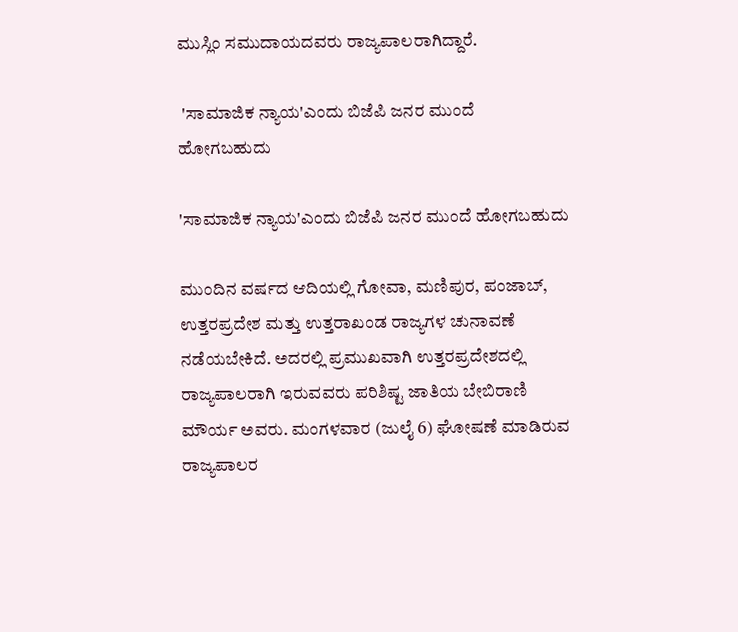ಮುಸ್ಲಿಂ ಸಮುದಾಯದವರು ರಾಜ್ಯಪಾಲರಾಗಿದ್ದಾರೆ.

 'ಸಾಮಾಜಿಕ ನ್ಯಾಯ'ಎಂದು ಬಿಜೆಪಿ ಜನರ ಮುಂದೆ ಹೋಗಬಹುದು

'ಸಾಮಾಜಿಕ ನ್ಯಾಯ'ಎಂದು ಬಿಜೆಪಿ ಜನರ ಮುಂದೆ ಹೋಗಬಹುದು

ಮುಂದಿನ ವರ್ಷದ ಆದಿಯಲ್ಲಿ ಗೋವಾ, ಮಣಿಪುರ, ಪಂಜಾಬ್, ಉತ್ತರಪ್ರದೇಶ ಮತ್ತು ಉತ್ತರಾಖಂಡ ರಾಜ್ಯಗಳ ಚುನಾವಣೆ ನಡೆಯಬೇಕಿದೆ. ಅದರಲ್ಲಿ ಪ್ರಮುಖವಾಗಿ ಉತ್ತರಪ್ರದೇಶದಲ್ಲಿ ರಾಜ್ಯಪಾಲರಾಗಿ ಇರುವವರು ಪರಿಶಿಷ್ಟ ಜಾತಿಯ ಬೇಬಿರಾಣಿ ಮೌರ್ಯ ಅವರು. ಮಂಗಳವಾರ (ಜುಲೈ 6) ಘೋಷಣೆ ಮಾಡಿರುವ ರಾಜ್ಯಪಾಲರ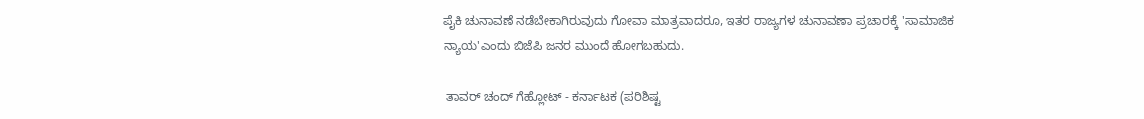ಪೈಕಿ ಚುನಾವಣೆ ನಡೆಬೇಕಾಗಿರುವುದು ಗೋವಾ ಮಾತ್ರವಾದರೂ, ಇತರ ರಾಜ್ಯಗಳ ಚುನಾವಣಾ ಪ್ರಚಾರಕ್ಕೆ 'ಸಾಮಾಜಿಕ ನ್ಯಾಯ'ಎಂದು ಬಿಜೆಪಿ ಜನರ ಮುಂದೆ ಹೋಗಬಹುದು.

 ತಾವರ್ ಚಂದ್ ಗೆಹ್ಲೋಟ್ - ಕರ್ನಾಟಕ (ಪರಿಶಿಷ್ಟ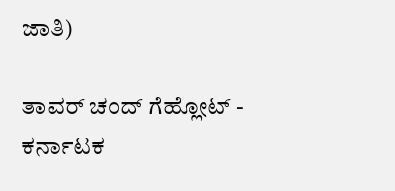ಜಾತಿ)

ತಾವರ್ ಚಂದ್ ಗೆಹ್ಲೋಟ್ - ಕರ್ನಾಟಕ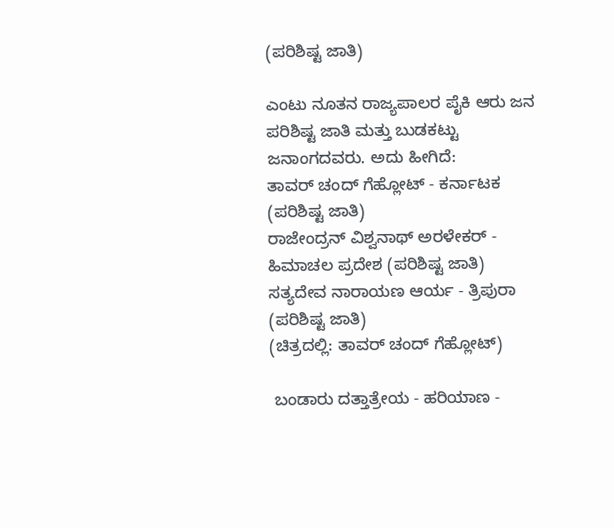(ಪರಿಶಿಷ್ಟ ಜಾತಿ)

ಎಂಟು ನೂತನ ರಾಜ್ಯಪಾಲರ ಪೈಕಿ ಆರು ಜನ ಪರಿಶಿಷ್ಟ ಜಾತಿ ಮತ್ತು ಬುಡಕಟ್ಟು ಜನಾಂಗದವರು. ಅದು ಹೀಗಿದೆ:
ತಾವರ್ ಚಂದ್ ಗೆಹ್ಲೋಟ್ - ಕರ್ನಾಟಕ (ಪರಿಶಿಷ್ಟ ಜಾತಿ)
ರಾಜೇಂದ್ರನ್ ವಿಶ್ವನಾಥ್ ಅರಳೇಕರ್ - ಹಿಮಾಚಲ ಪ್ರದೇಶ (ಪರಿಶಿಷ್ಟ ಜಾತಿ)
ಸತ್ಯದೇವ ನಾರಾಯಣ ಆರ್ಯ - ತ್ರಿಪುರಾ (ಪರಿಶಿಷ್ಟ ಜಾತಿ)
(ಚಿತ್ರದಲ್ಲಿ: ತಾವರ್ ಚಂದ್ ಗೆಹ್ಲೋಟ್)

 ಬಂಡಾರು ದತ್ತಾತ್ರೇಯ - ಹರಿಯಾಣ -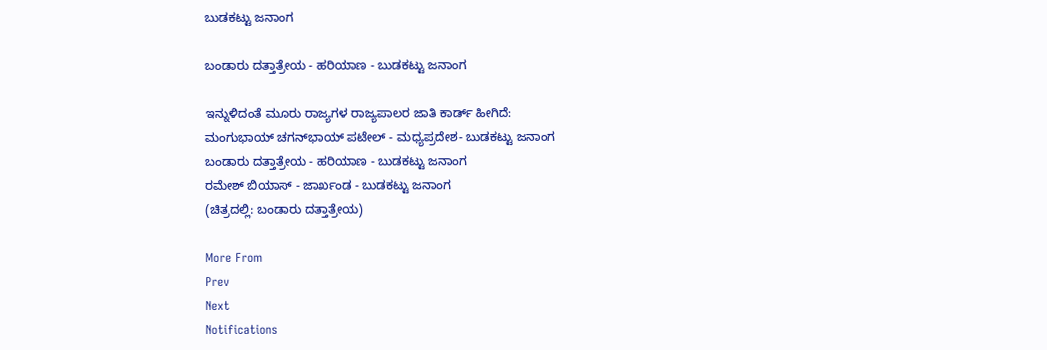ಬುಡಕಟ್ಟು ಜನಾಂಗ

ಬಂಡಾರು ದತ್ತಾತ್ರೇಯ - ಹರಿಯಾಣ - ಬುಡಕಟ್ಟು ಜನಾಂಗ

ಇನ್ನುಳಿದಂತೆ ಮೂರು ರಾಜ್ಯಗಳ ರಾಜ್ಯಪಾಲರ ಜಾತಿ ಕಾರ್ಡ್ ಹೀಗಿದೆ:
ಮಂಗುಭಾಯ್ ಚಗನ್‌ಭಾಯ್ ಪಟೇಲ್ - ಮಧ್ಯಪ್ರದೇಶ- ಬುಡಕಟ್ಟು ಜನಾಂಗ
ಬಂಡಾರು ದತ್ತಾತ್ರೇಯ - ಹರಿಯಾಣ - ಬುಡಕಟ್ಟು ಜನಾಂಗ
ರಮೇಶ್ ಬಿಯಾಸ್ - ಜಾರ್ಖಂಡ - ಬುಡಕಟ್ಟು ಜನಾಂಗ
(ಚಿತ್ರದಲ್ಲಿ: ಬಂಡಾರು ದತ್ತಾತ್ರೇಯ)

More From
Prev
Next
Notifications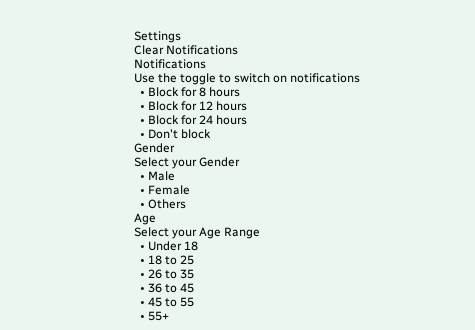Settings
Clear Notifications
Notifications
Use the toggle to switch on notifications
  • Block for 8 hours
  • Block for 12 hours
  • Block for 24 hours
  • Don't block
Gender
Select your Gender
  • Male
  • Female
  • Others
Age
Select your Age Range
  • Under 18
  • 18 to 25
  • 26 to 35
  • 36 to 45
  • 45 to 55
  • 55+